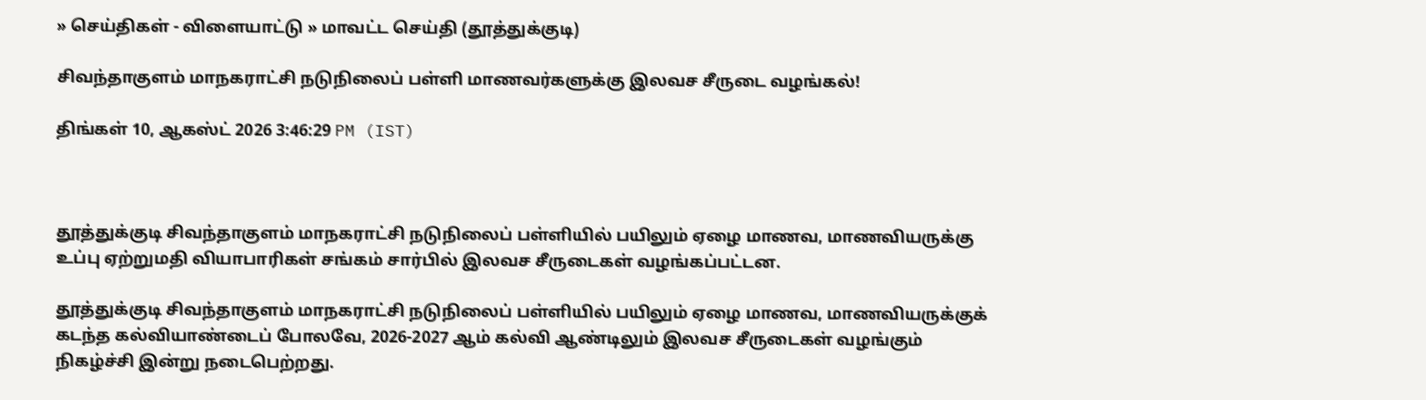» செய்திகள் - விளையாட்டு » மாவட்ட செய்தி (தூத்துக்குடி)

சிவந்தாகுளம் மாநகராட்சி நடுநிலைப் பள்ளி மாணவர்களுக்கு இலவச சீருடை வழங்கல்!

திங்கள் 10, ஆகஸ்ட் 2026 3:46:29 PM (IST)



தூத்துக்குடி சிவந்தாகுளம் மாநகராட்சி நடுநிலைப் பள்ளியில் பயிலும் ஏழை மாணவ, மாணவியருக்கு உப்பு ஏற்றுமதி வியாபாரிகள் சங்கம் சார்பில் இலவச சீருடைகள் வழங்கப்பட்டன.

தூத்துக்குடி சிவந்தாகுளம் மாநகராட்சி நடுநிலைப் பள்ளியில் பயிலும் ஏழை மாணவ, மாணவியருக்குக் கடந்த கல்வியாண்டைப் போலவே, 2026-2027 ஆம் கல்வி ஆண்டிலும் இலவச சீருடைகள் வழங்கும் நிகழ்ச்சி இன்று நடைபெற்றது.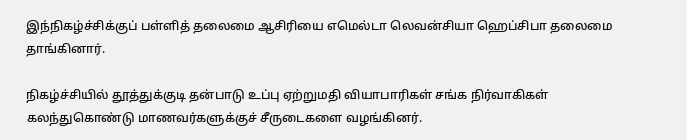இந்நிகழ்ச்சிக்குப் பள்ளித் தலைமை ஆசிரியை எமெல்டா லெவன்சியா ஹெப்சிபா தலைமை தாங்கினார்.

நிகழ்ச்சியில் தூத்துக்குடி தன்பாடு உப்பு ஏற்றுமதி வியாபாரிகள் சங்க நிர்வாகிகள் கலந்துகொண்டு மாணவர்களுக்குச் சீருடைகளை வழங்கினர்.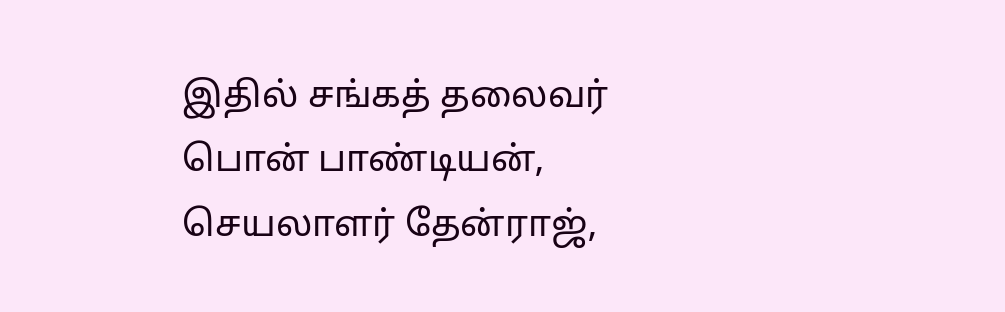இதில் சங்கத் தலைவர் பொன் பாண்டியன், செயலாளர் தேன்ராஜ்,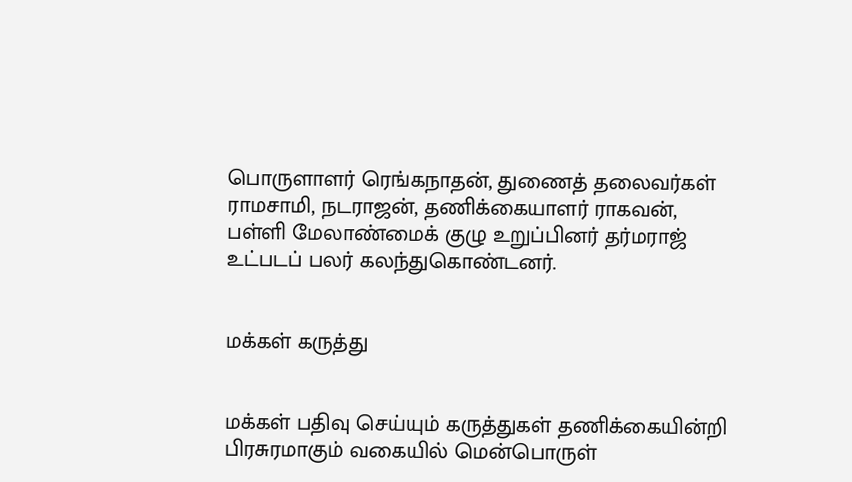பொருளாளர் ரெங்கநாதன், துணைத் தலைவர்கள் ராமசாமி, நடராஜன், தணிக்கையாளர் ராகவன், பள்ளி மேலாண்மைக் குழு உறுப்பினர் தர்மராஜ் உட்படப் பலர் கலந்துகொண்டனர்.


மக்கள் கருத்து


மக்கள் பதிவு செய்யும் கருத்துகள் தணிக்கையின்றி பிரசுரமாகும் வகையில் மென்பொருள்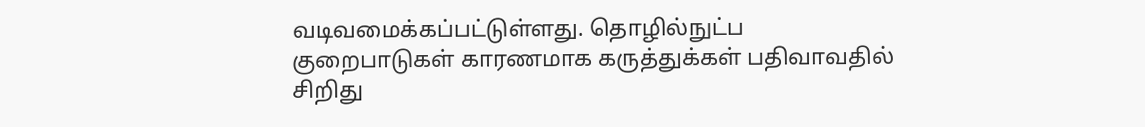வடிவமைக்கப்பட்டுள்ளது. தொழில்நுட்ப குறைபாடுகள் காரணமாக கருத்துக்கள் பதிவாவதில் சிறிது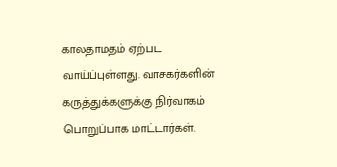காலதாமதம் ஏற்பட வாய்ப்புள்ளது. வாசகர்களின் கருத்துக்களுக்கு நிர்வாகம் பொறுப்பாக மாட்டார்கள்.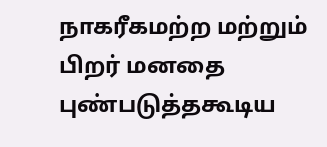நாகரீகமற்ற மற்றும் பிறர் மனதை புண்படுத்தகூடிய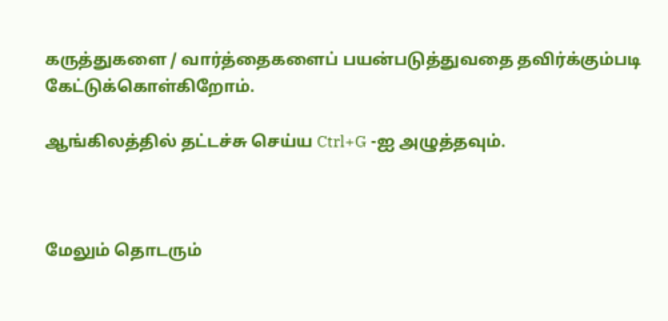கருத்துகளை / வார்த்தைகளைப் பயன்படுத்துவதை தவிர்க்கும்படி கேட்டுக்கொள்கிறோம்.

ஆங்கிலத்தில் தட்டச்சு செய்ய Ctrl+G -ஐ அழுத்தவும்.



மேலும் தொடரும்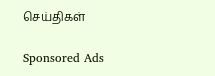செய்திகள்

Sponsored Ads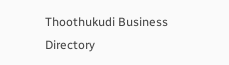Thoothukudi Business Directory